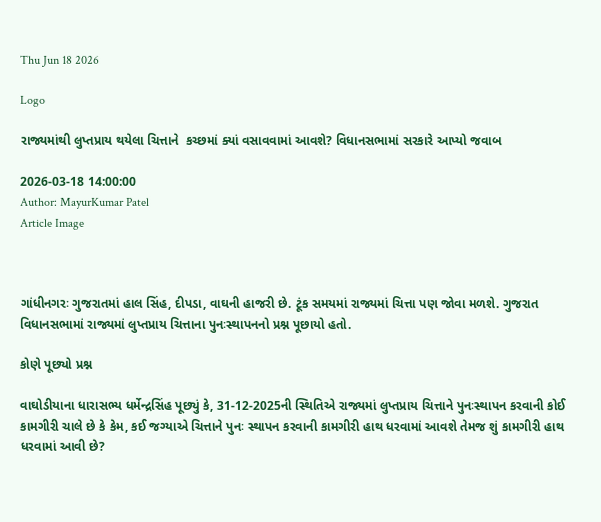Thu Jun 18 2026

Logo

રાજ્યમાંથી લુપ્તપ્રાય થયેલા ચિત્તાને  કચ્છમાં ક્યાં વસાવવામાં આવશે? વિધાનસભામાં સરકારે આપ્યો જવાબ

2026-03-18 14:00:00
Author: MayurKumar Patel
Article Image



ગાંધીનગરઃ ગુજરાતમાં હાલ સિંહ, દીપડા, વાઘની હાજરી છે. ટૂંક સમયમાં રાજ્યમાં ચિત્તા પણ જોવા મળશે. ગુજરાત વિધાનસભામાં રાજ્યમાં લુપ્તપ્રાય ચિત્તાના પુનઃસ્થાપનનો પ્રશ્ન પૂછાયો હતો.

કોણે પૂછ્યો પ્રશ્ન

વાઘોડીયાના ધારાસભ્ય ધર્મેન્દ્રસિંહ પૂછ્યું કે, 31-12-2025ની સ્થિતિએ રાજ્યમાં લુપ્તપ્રાય ચિત્તાને પુનઃસ્થાપન કરવાની કોઈ કામગીરી ચાલે છે કે કેમ, કઈ જગ્યાએ ચિત્તાને પુનઃ સ્થાપન કરવાની કામગીરી હાથ ધરવામાં આવશે તેમજ શું કામગીરી હાથ ધરવામાં આવી છે?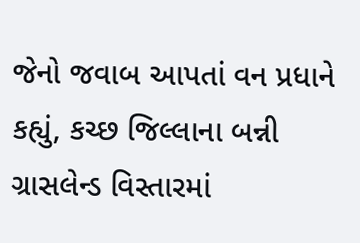જેનો જવાબ આપતાં વન પ્રધાને કહ્યું, કચ્છ જિલ્લાના બન્ની ગ્રાસલેન્ડ વિસ્તારમાં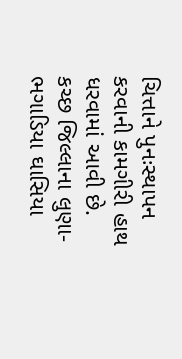ચિત્તાને પુનઃસ્થાપન કરવાની કામગીરી હાથ ધરવામાં આવી છે.   કચ્છ જિલ્લાના લુણા-ભગાડિયા ઘાસિયા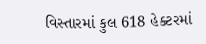વિસ્તારમાં કુલ 618 હેક્ટરમાં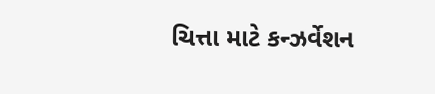ચિત્તા માટે કન્ઝર્વેશન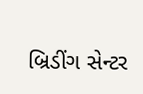બ્રિડીંગ સેન્ટર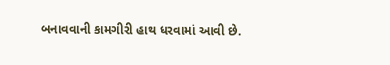બનાવવાની કામગીરી હાથ ધરવામાં આવી છે.